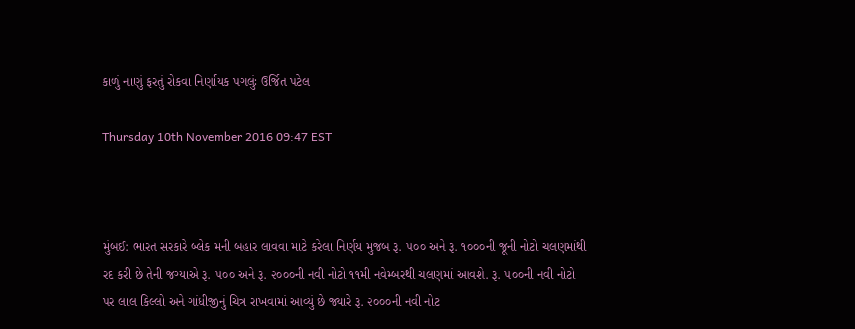કાળું નાણું ફરતું રોકવા નિર્ણાયક પગલુંઃ ઉર્જિત પટેલ

Thursday 10th November 2016 09:47 EST



મુંબઈ: ભારત સરકારે બ્લેક મની બહાર લાવવા માટે કરેલા નિર્ણય મુજબ રૂ. ૫૦૦ અને રૂ. ૧૦૦૦ની જૂની નોટો ચલણમાંથી રદ કરી છે તેની જગ્યાએ રૂ. ૫૦૦ અને રૂ. ૨૦૦૦ની નવી નોટો ૧૧મી નવેમ્બરથી ચલણમાં આવશે. રૂ. ૫૦૦ની નવી નોટો પર લાલ કિલ્લો અને ગાંધીજીનું ચિત્ર રાખવામાં આવ્યું છે જ્યારે રૂ. ૨૦૦૦ની નવી નોટ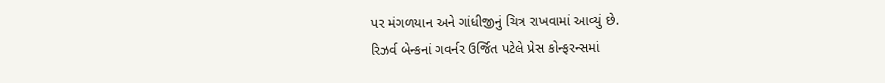પર મંગળયાન અને ગાંધીજીનું ચિત્ર રાખવામાં આવ્યું છે.
રિઝર્વ બેન્કનાં ગવર્નર ઉર્જિત પટેલે પ્રેસ કોન્ફરન્સમાં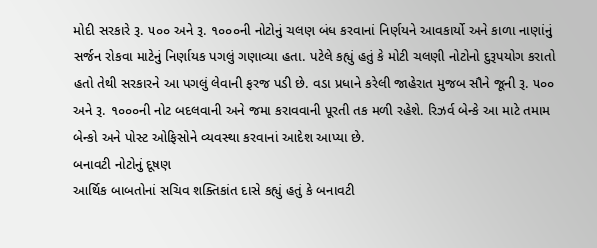મોદી સરકારે રૂ. ૫૦૦ અને રૂ. ૧૦૦૦ની નોટોનું ચલણ બંધ કરવાનાં નિર્ણયને આવકાર્યો અને કાળા નાણાંનું સર્જન રોકવા માટેનું નિર્ણાયક પગલું ગણાવ્યા હતા. પટેલે કહ્યું હતું કે મોટી ચલણી નોટોનો દુરૂપયોગ કરાતો હતો તેથી સરકારને આ પગલું લેવાની ફરજ પડી છે. વડા પ્રધાને કરેલી જાહેરાત મુજબ સૌને જૂની રૂ. ૫૦૦ અને રૂ. ૧૦૦૦ની નોટ બદલવાની અને જમા કરાવવાની પૂરતી તક મળી રહેશે. રિઝર્વ બેન્કે આ માટે તમામ બેન્કો અને પોસ્ટ ઓફિસોને વ્યવસ્થા કરવાનાં આદેશ આપ્યા છે.
બનાવટી નોટોનું દૂષણ
આર્થિક બાબતોનાં સચિવ શક્તિકાંત દાસે કહ્યું હતું કે બનાવટી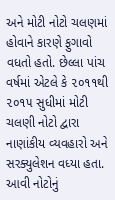અને મોટી નોટો ચલણમાં હોવાને કારણે ફુગાવો વધતો હતો. છેલ્લા પાંચ વર્ષમાં એટલે કે ૨૦૧૧થી ૨૦૧૫ સુધીમાં મોટી ચલણી નોટો દ્વારા નાણાંકીય વ્યવહારો અને સરક્યુલેશન વધ્યા હતા. આવી નોટોનું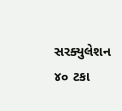સરક્યુલેશન ૪૦ ટકા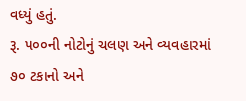વધ્યું હતું.
રૂ. ૫૦૦ની નોટોનું ચલણ અને વ્યવહારમાં ૭૦ ટકાનો અને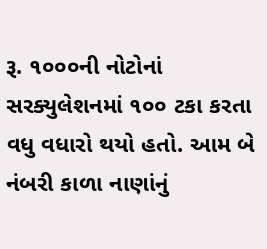રૂ. ૧૦૦૦ની નોટોનાં સરક્યુલેશનમાં ૧૦૦ ટકા કરતા વધુ વધારો થયો હતો. આમ બે નંબરી કાળા નાણાંનું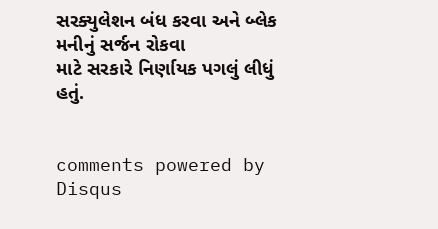સરક્યુલેશન બંધ કરવા અને બ્લેક મનીનું સર્જન રોકવા
માટે સરકારે નિર્ણાયક પગલું લીધું હતું.


comments powered by Disqus